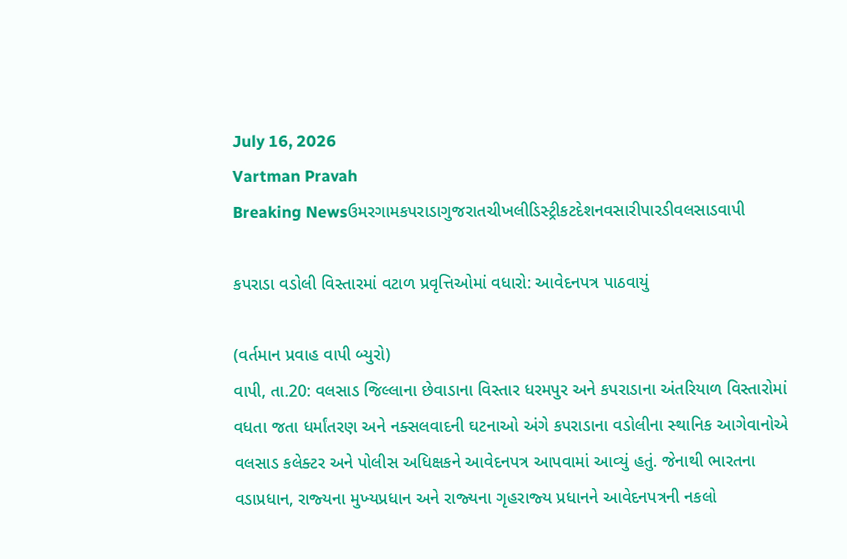July 16, 2026
Vartman Pravah
Breaking Newsઉમરગામકપરાડાગુજરાતચીખલીડિસ્ટ્રીકટદેશનવસારીપારડીવલસાડવાપી

કપરાડા વડોલી વિસ્તારમાં વટાળ પ્રવૃત્તિઓમાં વધારો: આવેદનપત્ર પાઠવાયું

(વર્તમાન પ્રવાહ વાપી બ્‍યુરો)
વાપી, તા.20: વલસાડ જિલ્લાના છેવાડાના વિસ્‍તાર ધરમપુર અને કપરાડાના અંતરિયાળ વિસ્‍તારોમાં વધતા જતા ધર્માંતરણ અને નક્‍સલવાદની ઘટનાઓ અંગે કપરાડાના વડોલીના સ્‍થાનિક આગેવાનોએ વલસાડ કલેક્‍ટર અને પોલીસ અધિક્ષકને આવેદનપત્ર આપવામાં આવ્‍યું હતું. જેનાથી ભારતના વડાપ્રધાન, રાજ્‍યના મુખ્‍યપ્રધાન અને રાજ્‍યના ગૃહરાજ્‍ય પ્રધાનને આવેદનપત્રની નકલો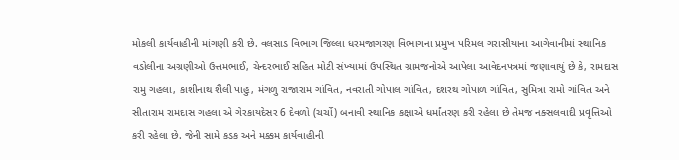મોકલી કાર્યવાહીની માંગણી કરી છે. વલસાડ વિભાગ જિલ્લા ધરમજાગરણ વિભાગના પ્રમુખ પરિમલ ગરાસીયાના આગેવાનીમાં સ્‍થાનિક વડોલીના અગ્રણીઓ ઉત્તમભાઈ, ચેન્‍દરભાઈ સહિત મોટી સંખ્‍યામાં ઉપસ્‍થિત ગ્રામજનોએ આપેલા આવેદનપત્રમાં જણાવાયું છે કે, રામદાસ રામુ ગહલા, કાશીનાથ શૈલી પાહુ, મંગળુ રાજારામ ગાંવિત, નવરાતી ગોપાલ ગાંવિત, દશરથ ગોપાળ ગાંવિત, સુમિત્રા રામો ગાંવિત અને સીતારામ રામદાસ ગહલા એ ગેરકાયદેસર 6 દેવળો (ચર્ચો) બનાવી સ્‍થાનિક કક્ષાએ ધર્માંતરણ કરી રહેલા છે તેમજ નક્‍સલવાદી પ્રવૃત્તિઓ કરી રહેલા છે. જેની સામે કડક અને મક્કમ કાર્યવાહીની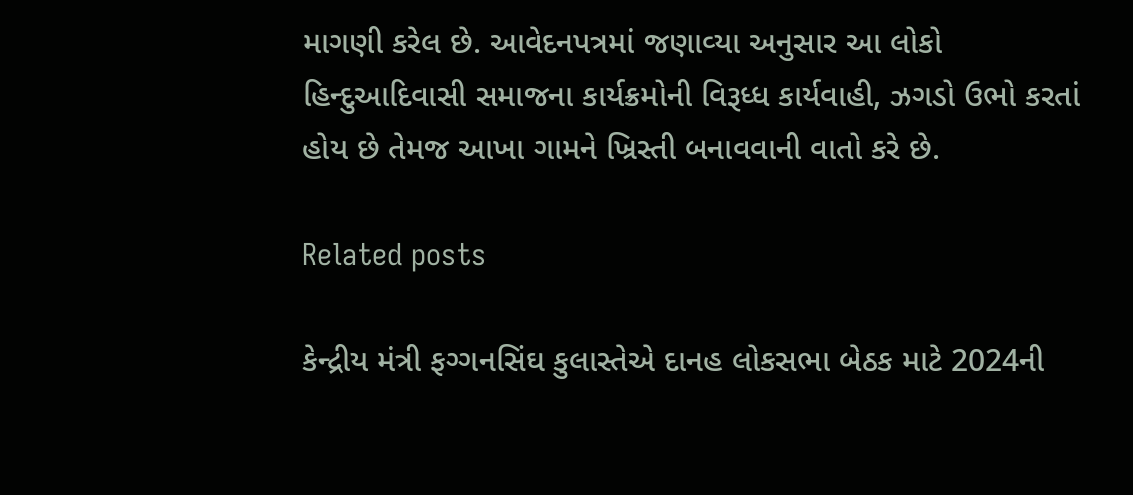માગણી કરેલ છે. આવેદનપત્રમાં જણાવ્‍યા અનુસાર આ લોકો હિન્‍દુઆદિવાસી સમાજના કાર્યક્રમોની વિરૂધ્‍ધ કાર્યવાહી, ઝગડો ઉભો કરતાં હોય છે તેમજ આખા ગામને ખ્રિસ્‍તી બનાવવાની વાતો કરે છે.

Related posts

કેન્‍દ્રીય મંત્રી ફગ્‍ગનસિંઘ કુલાસ્‍તેએ દાનહ લોકસભા બેઠક માટે 2024ની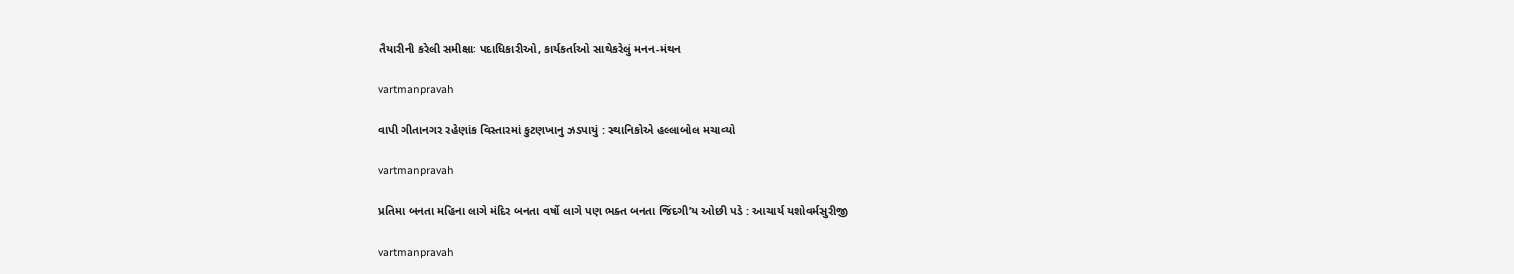તૈયારીની કરેલી સમીક્ષાઃ પદાધિકારીઓ, કાર્યકર્તાઓ સાથેકરેલું મનન-મંથન

vartmanpravah

વાપી ગીતાનગર રહેણાંક વિસ્‍તારમાં કુટણખાનુ ઝડપાયું : સ્‍થાનિકોએ હલ્લાબોલ મચાવ્‍યો

vartmanpravah

પ્રતિમા બનતા મહિના લાગે મંદિર બનતા વર્ષો લાગે પણ ભક્‍ત બનતા જિંદગી’ય ઓછી પડે : આચાર્ય યશોવર્મસુરીજી

vartmanpravah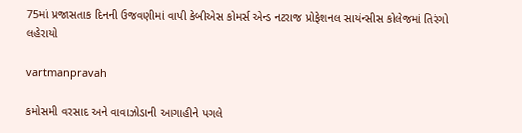75માં પ્રજાસતાક દિનની ઉજવણીમાં વાપી કેબીએસ કોમર્સ એન્‍ડ નટરાજ પ્રોફેશનલ સાયંન્‍સીસ કોલેજમાં તિરંગો લહેરાયો

vartmanpravah

કમોસમી વરસાદ અને વાવાઝોડાની આગાહીને પગલે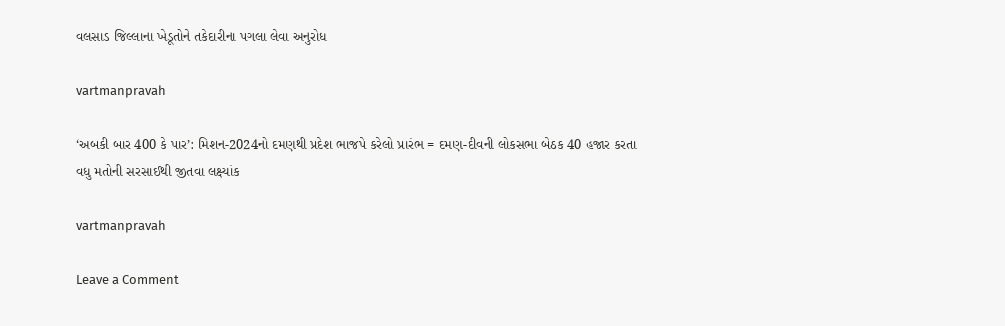વલસાડ જિલ્લાના ખેડૂતોને તકેદારીના પગલા લેવા અનુરોધ

vartmanpravah

‘અબકી બાર 400 કે પાર’: મિશન-2024નો દમણથી પ્રદેશ ભાજપે કરેલો પ્રારંભ = દમણ-દીવની લોકસભા બેઠક 40 હજાર કરતા વધુ મતોની સરસાઈથી જીતવા લક્ષ્યાંક

vartmanpravah

Leave a Comment